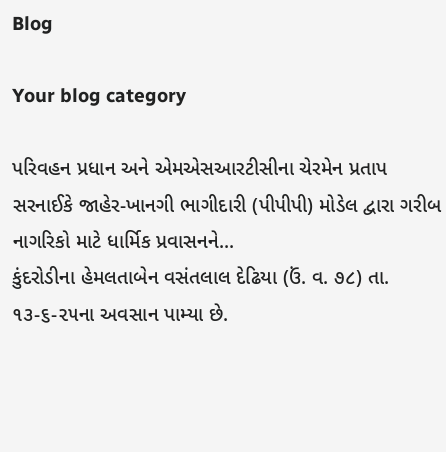Blog

Your blog category

પરિવહન પ્રધાન અને એમએસઆરટીસીના ચેરમેન પ્રતાપ સરનાઈકે જાહેર-ખાનગી ભાગીદારી (પીપીપી) મોડેલ દ્વારા ગરીબ નાગરિકો માટે ધાર્મિક પ્રવાસનને...
કુંદરોડીના હેમલતાબેન વસંતલાલ દેઢિયા (ઉં. વ. ૭૮) તા. ૧૩-૬-૨૫ના અવસાન પામ્યા છે.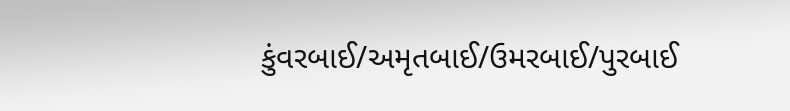કુંવરબાઈ/અમૃતબાઈ/ઉમરબાઈ/પુરબાઈ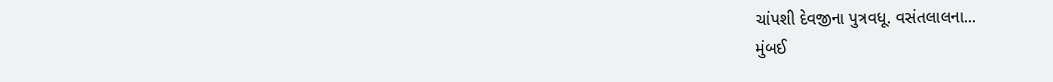ચાંપશી દેવજીના પુત્રવધૂ. વસંતલાલના...
મુંબઈ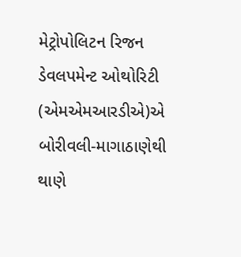મેટ્રોપોલિટન રિજન ડેવલપમેન્ટ ઓથોરિટી (એમએમઆરડીએ)એ બોરીવલી-માગાઠાણેથી થાણે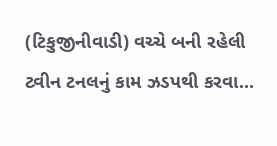(ટિકુજીનીવાડી) વચ્ચે બની રહેલી ટ્વીન ટનલનું કામ ઝડપથી કરવા...